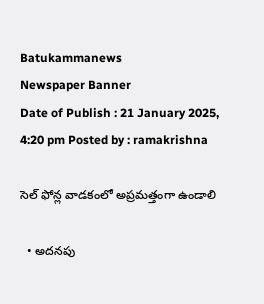Batukammanews
Newspaper Banner
Date of Publish : 21 January 2025, 4:20 pm Posted by : ramakrishna

సెల్ ఫోన్ల వాడకంలో అప్రమత్తంగా ఉండాలి

  • అదనపు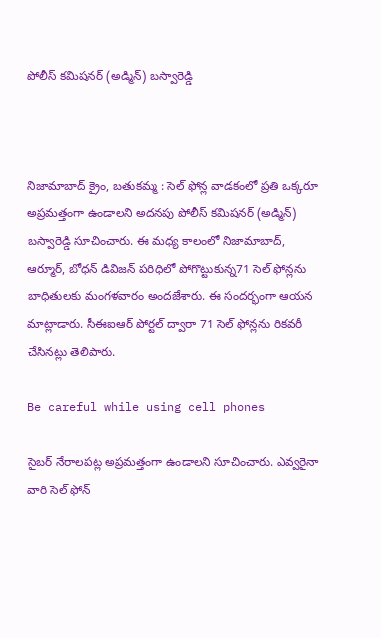పోలీస్ కమిషనర్ (అడ్మిన్) బస్వారెడ్డి



నిజామాబాద్ క్రైం, బతుకమ్మ : సెల్ ఫోన్ల వాడకంలో ప్రతి ఒక్కరూ అప్రమత్తంగా ఉండాలని అదనపు పోలీస్ కమిషనర్ (అడ్మిన్) బస్వారెడ్డి సూచించారు. ఈ మధ్య కాలంలో నిజామాబాద్, ఆర్మూర్, బోధన్ డివిజన్ పరిధిలో పోగొట్టుకున్న71 సెల్ ఫోన్లను బాధితులకు మంగళవారం అందజేశారు. ఈ సందర్భంగా ఆయన మాట్లాడారు. సీఈఐఆర్ పోర్టల్ ద్వారా 71 సెల్ ఫోన్లను రికవరీ చేసినట్లు తెలిపారు.

Be careful while using cell phones

సైబర్ నేరాలపట్ల అప్రమత్తంగా ఉండాలని సూచించారు. ఎవ్వరైనా వారి సెల్ ఫోన్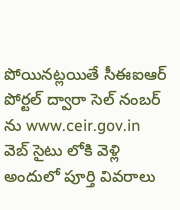పోయినట్లయితే సీఈఐఆర్ పోర్టల్ ద్వారా సెల్ నంబర్ ను www.ceir.gov.in వెబ్ సైటు లోకి వెళ్లి అందులో పూర్తి వివరాలు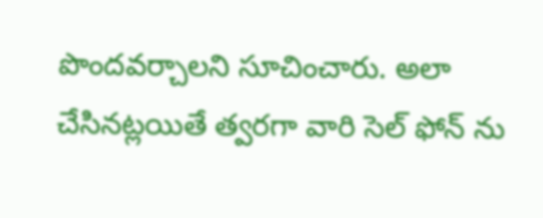పొందవర్చాలని సూచించారు. అలా చేసినట్లయితే త్వరగా వారి సెల్ ఫోన్ ను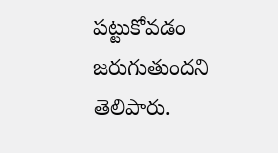పట్టుకోవడం జరుగుతుందని తెలిపారు.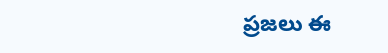ప్రజలు ఈ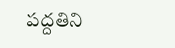పద్దతిని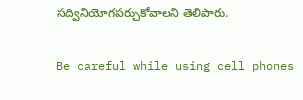సద్వినియోగపర్చుకోవాలని తెలిపారు.

Be careful while using cell phones